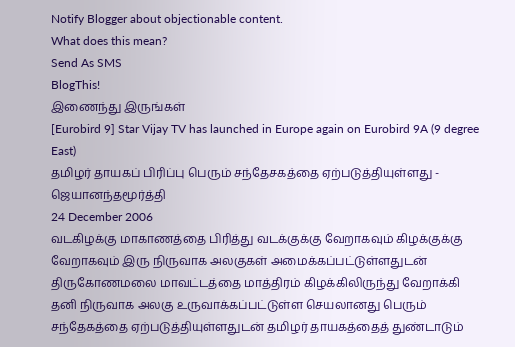Notify Blogger about objectionable content.
What does this mean?
Send As SMS
BlogThis!
இணைந்து இருங்கள்
[Eurobird 9] Star Vijay TV has launched in Europe again on Eurobird 9A (9 degree East)
தமிழர் தாயகப் பிரிப்பு பெரும் சந்தேசகத்தை ஏற்படுத்தியுள்ளது - ஜெயானந்தமூர்த்தி
24 December 2006
வடகிழக்கு மாகாணத்தை பிரித்து வடக்குக்கு வேறாகவும் கிழக்குக்கு வேறாகவும் இரு நிருவாக அலகுகள் அமைக்கப்பட்டுள்ளதுடன் திருகோணமலை மாவட்டத்தை மாத்திரம் கிழக்கிலிருந்து வேறாக்கி தனி நிருவாக அலகு உருவாக்கப்பட்டுள்ள செயலானது பெரும் சந்தேகத்தை ஏற்படுத்தியுள்ளதுடன் தமிழர் தாயகத்தைத் துண்டாடும்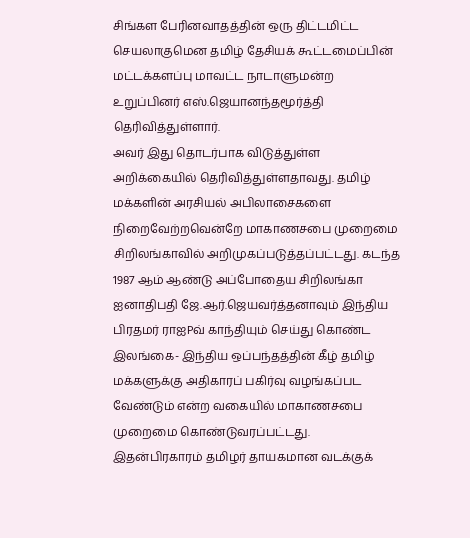சிங்கள பேரினவாதத்தின் ஒரு திட்டமிட்ட செயலாகுமென தமிழ் தேசியக் கூட்டமைப்பின் மட்டக்களப்பு மாவட்ட நாடாளுமன்ற உறுப்பினர் எஸ்.ஜெயானந்தமூர்த்தி தெரிவித்துள்ளார்.
அவர் இது தொடர்பாக விடுத்துள்ள அறிக்கையில் தெரிவித்துள்ளதாவது. தமிழ் மக்களின் அரசியல் அபிலாசைகளை நிறைவேற்றவென்றே மாகாணசபை முறைமை சிறிலங்காவில் அறிமுகப்படுத்தப்பட்டது. கடந்த 1987 ஆம் ஆண்டு அப்போதைய சிறிலங்கா ஐனாதிபதி ஜே.ஆர்.ஜெயவர்த்தனாவும் இந்திய பிரதமர் ராஐPவ் காந்தியும் செய்து கொண்ட இலங்கை- இந்திய ஒப்பந்தத்தின் கீழ் தமிழ் மக்களுக்கு அதிகாரப் பகிர்வு வழங்கப்பட வேண்டும் என்ற வகையில் மாகாணசபை முறைமை கொண்டுவரப்பட்டது. இதன்பிரகாரம் தமிழர் தாயகமான வடக்குக்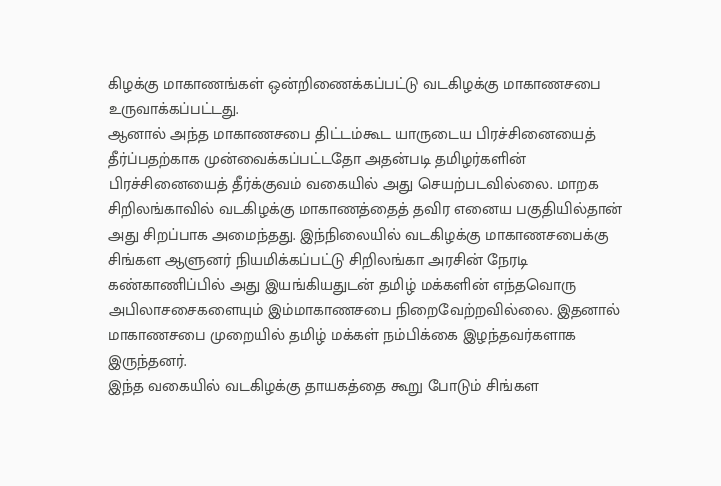கிழக்கு மாகாணங்கள் ஒன்றிணைக்கப்பட்டு வடகிழக்கு மாகாணசபை உருவாக்கப்பட்டது.
ஆனால் அந்த மாகாணசபை திட்டம்கூட யாருடைய பிரச்சினையைத் தீர்ப்பதற்காக முன்வைக்கப்பட்டதோ அதன்படி தமிழர்களின் பிரச்சினையைத் தீர்க்குவம் வகையில் அது செயற்படவில்லை. மாறக சிறிலங்காவில் வடகிழக்கு மாகாணத்தைத் தவிர எனைய பகுதியில்தான் அது சிறப்பாக அமைந்தது. இந்நிலையில் வடகிழக்கு மாகாணசபைக்கு சிங்கள ஆளுனர் நியமிக்கப்பட்டு சிறிலங்கா அரசின் நேரடி கண்காணிப்பில் அது இயங்கியதுடன் தமிழ் மக்களின் எந்தவொரு அபிலாசசைகளையும் இம்மாகாணசபை நிறைவேற்றவில்லை. இதனால் மாகாணசபை முறையில் தமிழ் மக்கள் நம்பிக்கை இழந்தவர்களாக இருந்தனர்.
இந்த வகையில் வடகிழக்கு தாயகத்தை கூறு போடும் சிங்கள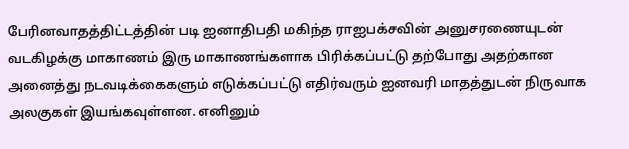பேரினவாதத்திட்டத்தின் படி ஐனாதிபதி மகிந்த ராஐபக்சவின் அனுசரணையுடன் வடகிழக்கு மாகாணம் இரு மாகாணங்களாக பிரிக்கப்பட்டு தற்போது அதற்கான அனைத்து நடவடிக்கைகளும் எடுக்கப்பட்டு எதிர்வரும் ஐனவரி மாதத்துடன் நிருவாக அலகுகள் இயங்கவுள்ளன. எனினும்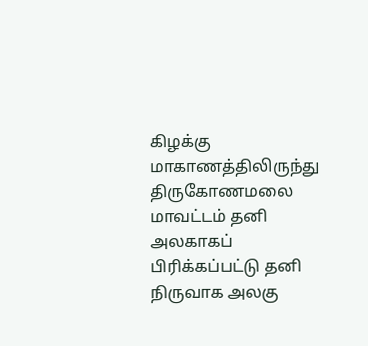கிழக்கு மாகாணத்திலிருந்து திருகோணமலை மாவட்டம் தனி அலகாகப் பிரிக்கப்பட்டு தனி நிருவாக அலகு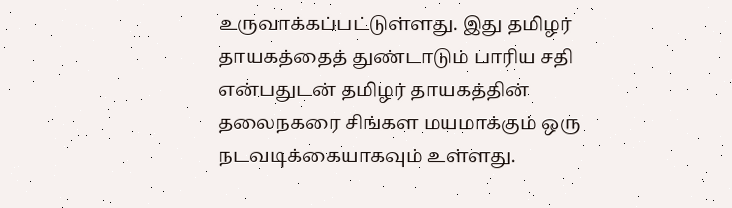உருவாக்கப்பட்டுள்ளது. இது தமிழர் தாயகத்தைத் துண்டாடும் பாரிய சதி என்பதுடன் தமிழர் தாயகத்தின் தலைநகரை சிங்கள மயமாக்கும் ஒரு நடவடிக்கையாகவும் உள்ளது.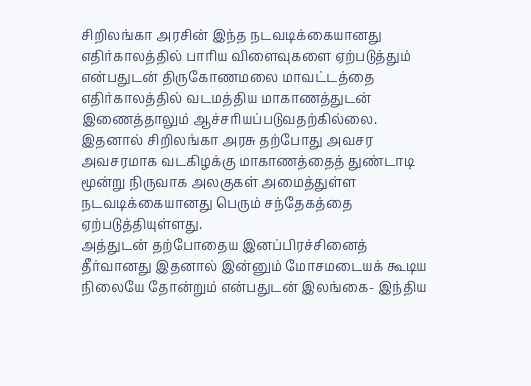சிறிலங்கா அரசின் இந்த நடவடிக்கையானது எதிர்காலத்தில் பாரிய விளைவுகளை ஏற்படுத்தும் என்பதுடன் திருகோணமலை மாவட்டத்தை எதிர்காலத்தில் வடமத்திய மாகாணத்துடன் இணைத்தாலும் ஆச்சரியப்படுவதற்கில்லை. இதனால் சிறிலங்கா அரசு தற்போது அவசர அவசரமாக வடகிழக்கு மாகாணத்தைத் துண்டாடி மூன்று நிருவாக அலகுகள் அமைத்துள்ள நடவடிக்கையானது பெரும் சந்தேகத்தை ஏற்படுத்தியுள்ளது.
அத்துடன் தற்போதைய இனப்பிரச்சினைத் தீர்வானது இதனால் இன்னும் மோசமடையக் கூடிய நிலையே தோன்றும் என்பதுடன் இலங்கை- இந்திய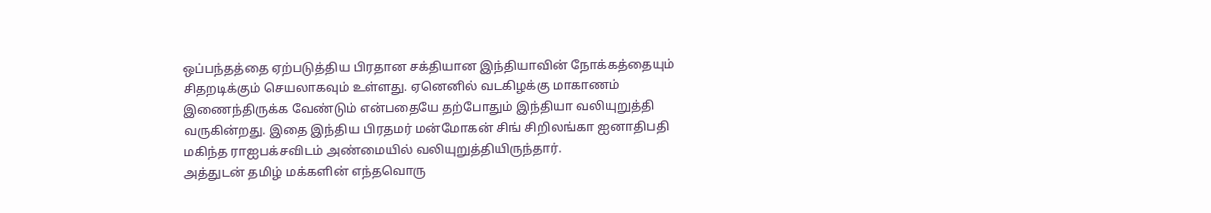ஒப்பந்தத்தை ஏற்படுத்திய பிரதான சக்தியான இந்தியாவின் நோக்கத்தையும் சிதறடிக்கும் செயலாகவும் உள்ளது. ஏனெனில் வடகிழக்கு மாகாணம் இணைந்திருக்க வேண்டும் என்பதையே தற்போதும் இந்தியா வலியுறுத்தி வருகின்றது. இதை இந்திய பிரதமர் மன்மோகன் சிங் சிறிலங்கா ஐனாதிபதி மகிந்த ராஐபக்சவிடம் அண்மையில் வலியுறுத்தியிருந்தார்.
அத்துடன் தமிழ் மக்களின் எந்தவொரு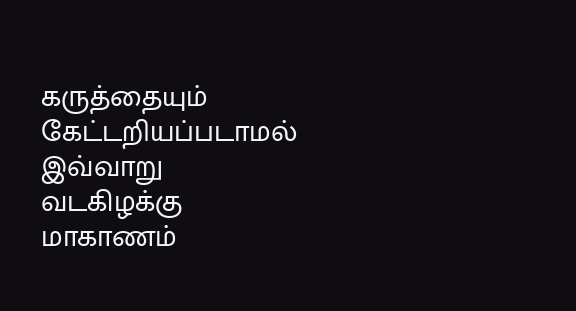கருத்தையும் கேட்டறியப்படாமல் இவ்வாறு வடகிழக்கு மாகாணம்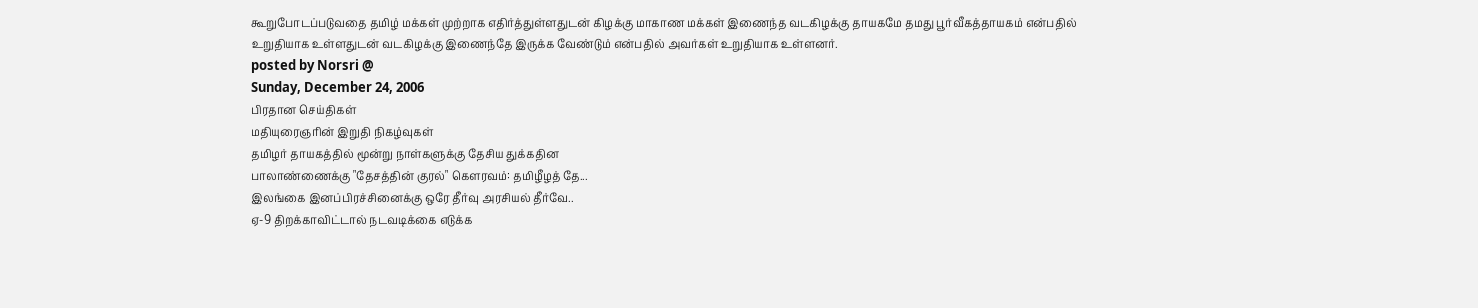கூறுபோடப்படுவதை தமிழ் மக்கள் முற்றாக எதிர்த்துள்ளதுடன் கிழக்கு மாகாண மக்கள் இணைந்த வடகிழக்கு தாயகமே தமது பூர்வீகத்தாயகம் என்பதில் உறுதியாக உள்ளதுடன் வடகிழக்கு இணைந்தே இருக்க வேண்டும் என்பதில் அவர்கள் உறுதியாக உள்ளனர்.
posted by Norsri @
Sunday, December 24, 2006
பிரதான செய்திகள்
மதியுரைஞரின் இறுதி நிகழ்வுகள்
தமிழர் தாயகத்தில் மூன்று நாள்களுக்கு தேசிய துக்கதின
பாலாண்ணைக்கு "தேசத்தின் குரல்" கௌரவம்: தமிழீழத் தே...
இலங்கை இனப்பிரச்சினைக்கு ஒரே தீர்வு அரசியல் தீர்வே..
ஏ-9 திறக்காவிட்டால் நடவடிக்கை எடுக்க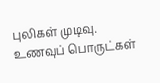புலிகள் முடிவு.
உணவுப் பொருட்கள்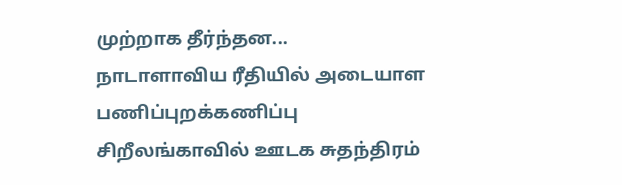முற்றாக தீர்ந்தன...
நாடாளாவிய ரீதியில் அடையாள பணிப்புறக்கணிப்பு
சிறீலங்காவில் ஊடக சுதந்திரம்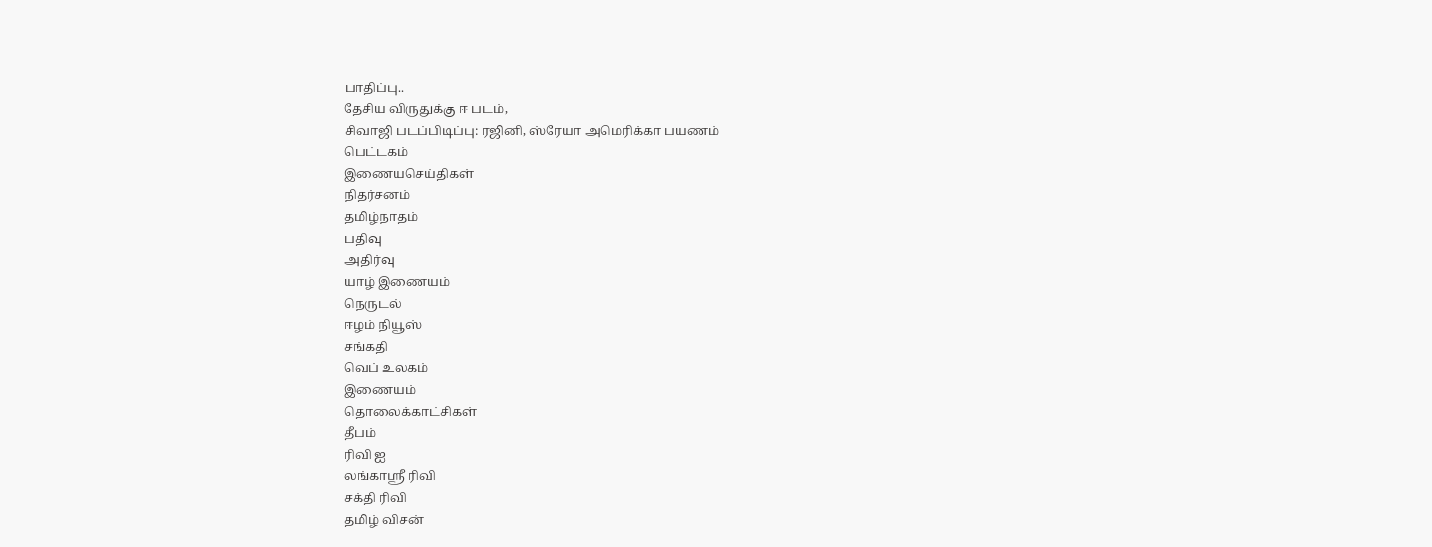பாதிப்பு..
தேசிய விருதுக்கு ஈ படம்,
சிவாஜி படப்பிடிப்பு: ரஜினி, ஸ்ரேயா அமெரிக்கா பயணம்
பெட்டகம்
இணையசெய்திகள்
நிதர்சனம்
தமிழ்நாதம்
பதிவு
அதிர்வு
யாழ் இணையம்
நெருடல்
ஈழம் நியூஸ்
சங்கதி
வெப் உலகம்
இணையம்
தொலைக்காட்சிகள்
தீபம்
ரிவி ஐ
லங்காஸ்ரீ ரிவி
சக்தி ரிவி
தமிழ் விசன்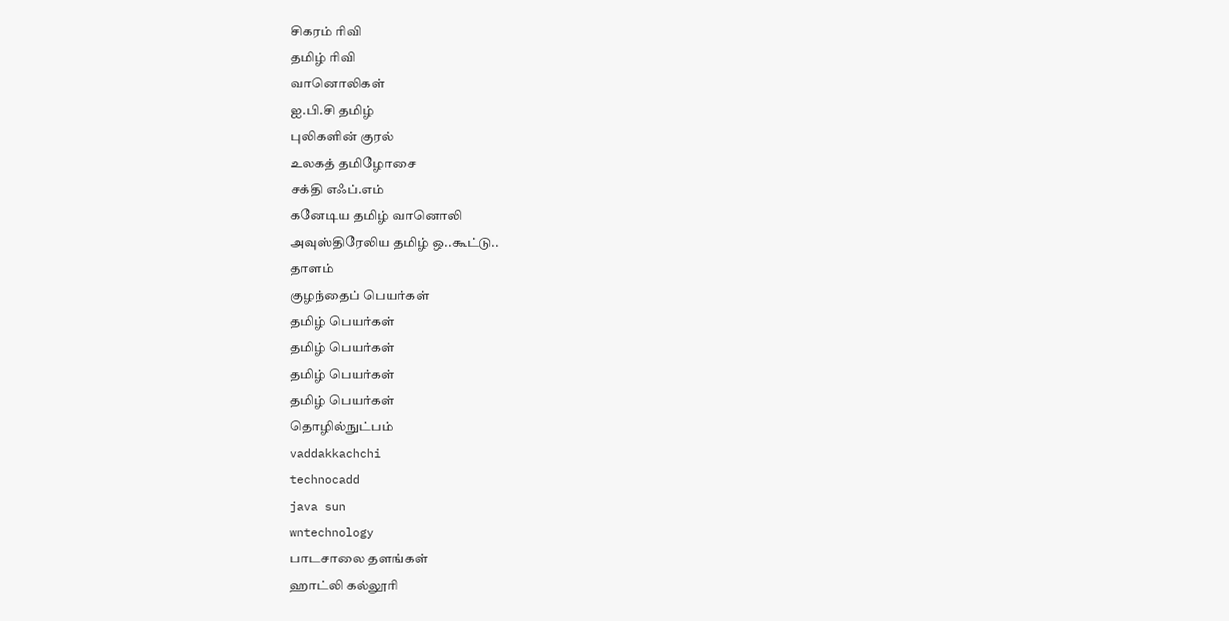சிகரம் ரிவி
தமிழ் ரிவி
வானொலிகள்
ஐ.பி.சி தமிழ்
புலிகளின் குரல்
உலகத் தமிழோசை
சக்தி எஃப்.எம்
கனேடிய தமிழ் வானொலி
அவுஸ்திரேலிய தமிழ் ஒ..கூட்டு..
தாளம்
குழந்தைப் பெயர்கள்
தமிழ் பெயர்கள்
தமிழ் பெயர்கள்
தமிழ் பெயர்கள்
தமிழ் பெயர்கள்
தொழில்நுட்பம்
vaddakkachchi
technocadd
java sun
wntechnology
பாடசாலை தளங்கள்
ஹாட்லி கல்லூரி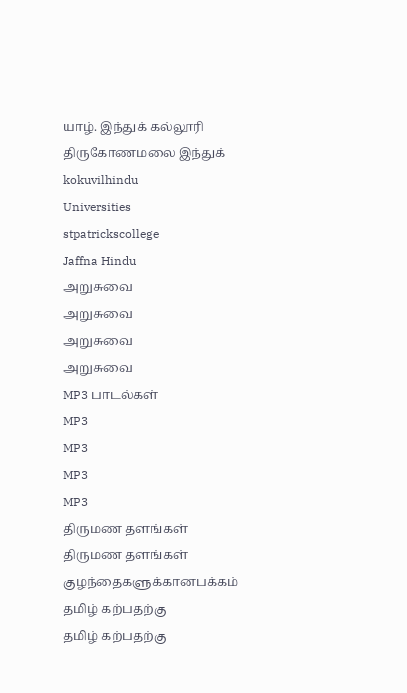யாழ். இந்துக் கல்லூரி
திருகோணமலை இந்துக்
kokuvilhindu
Universities
stpatrickscollege
Jaffna Hindu
அறுசுவை
அறுசுவை
அறுசுவை
அறுசுவை
MP3 பாடல்கள்
MP3
MP3
MP3
MP3
திருமண தளங்கள்
திருமண தளங்கள்
குழந்தைகளுக்கானபக்கம்
தமிழ் கற்பதற்கு
தமிழ் கற்பதற்கு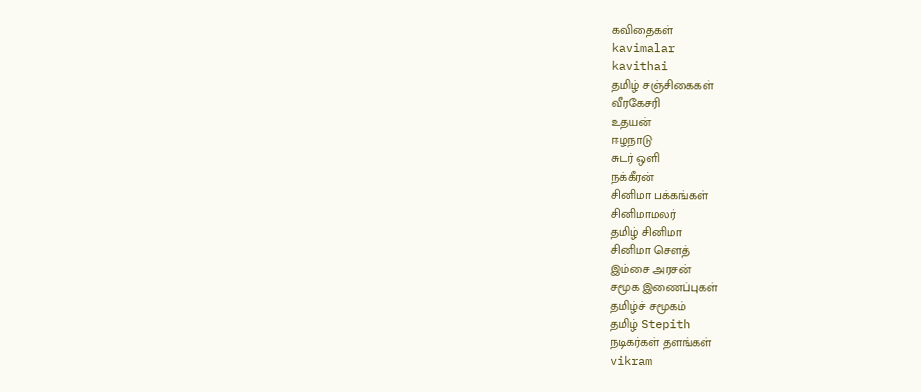கவிதைகள்
kavimalar
kavithai
தமிழ் சஞ்சிகைகள்
வீரகேசரி
உதயன்
ஈழநாடு
சுடர் ஒளி
நக்கீரன்
சினிமா பக்கங்கள்
சினிமாமலர்
தமிழ் சினிமா
சினிமா சௌத்
இம்சை அரசன்
சமூக இணைப்புகள்
தமிழ்ச் சமூகம்
தமிழ் Stepith
நடிகர்கள் தளங்கள்
vikram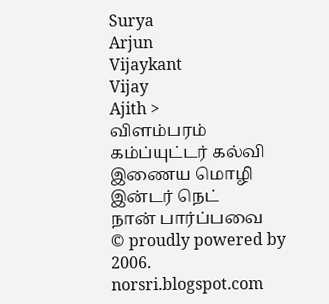Surya
Arjun
Vijaykant
Vijay
Ajith >
விளம்பரம்
கம்ப்யுட்டர் கல்வி
இணைய மொழி
இன்டர் நெட்
நான் பார்ப்பவை
© proudly powered by 2006.
norsri.blogspot.com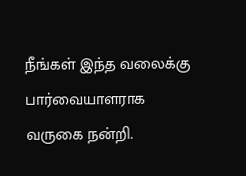நீங்கள் இந்த வலைக்கு
பார்வையாளராக வருகை நன்றி.